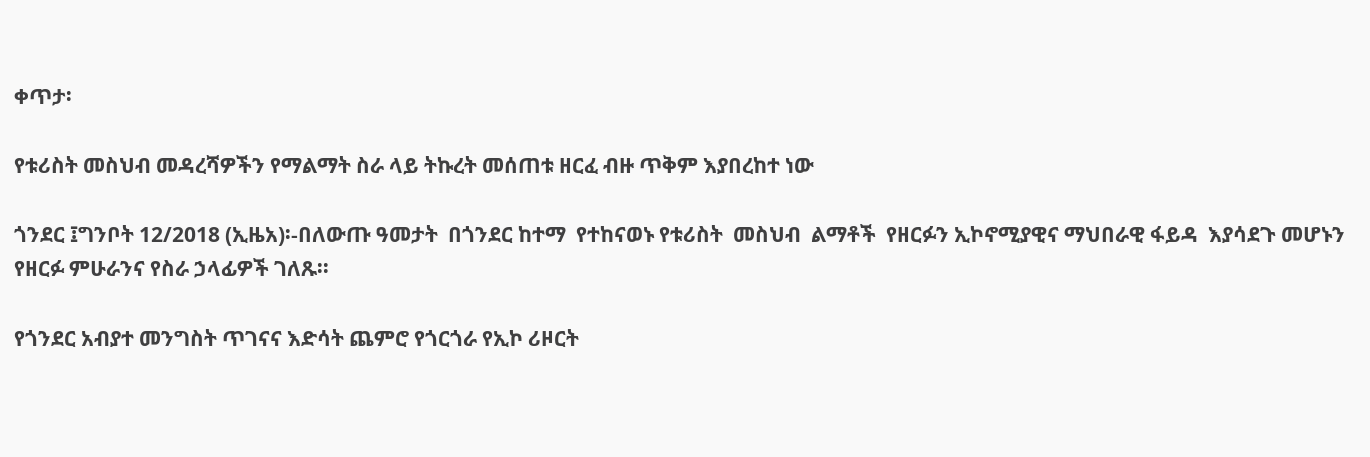ቀጥታ፡

የቱሪስት መስህብ መዳረሻዎችን የማልማት ስራ ላይ ትኩረት መሰጠቱ ዘርፈ ብዙ ጥቅም እያበረከተ ነው

ጎንደር ፤ግንቦት 12/2018 (ኢዜአ)፡-በለውጡ ዓመታት  በጎንደር ከተማ  የተከናወኑ የቱሪስት  መስህብ  ልማቶች  የዘርፉን ኢኮኖሚያዊና ማህበራዊ ፋይዳ  እያሳደጉ መሆኑን  የዘርፉ ምሁራንና የስራ ኃላፊዎች ገለጹ፡፡

የጎንደር አብያተ መንግስት ጥገናና እድሳት ጨምሮ የጎርጎራ የኢኮ ሪዞርት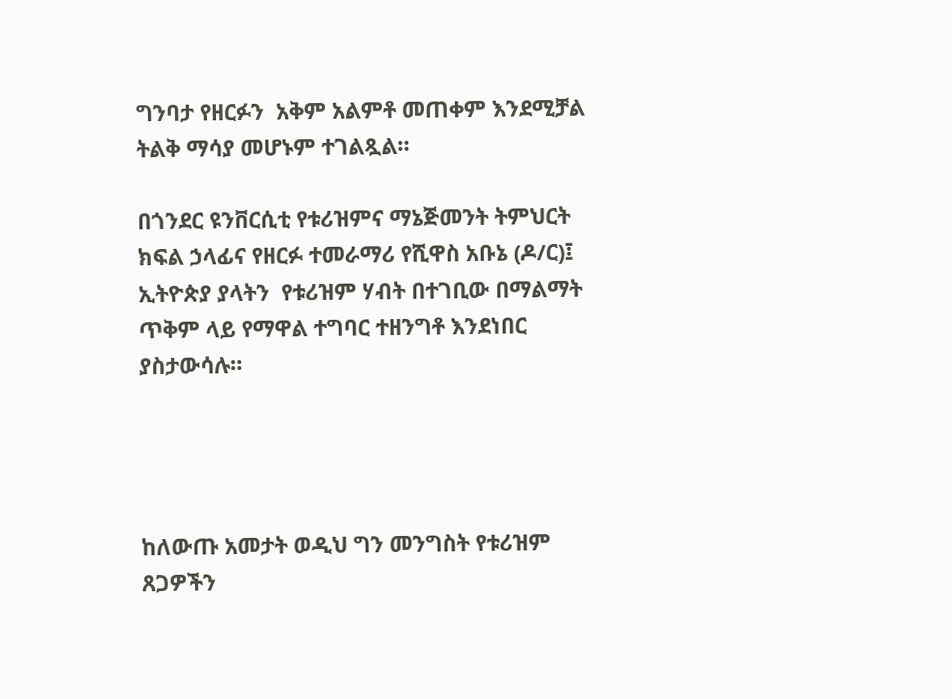ግንባታ የዘርፉን  አቅም አልምቶ መጠቀም እንደሚቻል ትልቅ ማሳያ መሆኑም ተገልጿል።

በጎንደር ዩንቨርሲቲ የቱሪዝምና ማኔጅመንት ትምህርት ክፍል ኃላፊና የዘርፉ ተመራማሪ የሺዋስ አቡኔ (ዶ/ር)፤ ኢትዮጵያ ያላትን  የቱሪዝም ሃብት በተገቢው በማልማት ጥቅም ላይ የማዋል ተግባር ተዘንግቶ እንደነበር ያስታውሳሉ።




ከለውጡ አመታት ወዲህ ግን መንግስት የቱሪዝም  ጸጋዎችን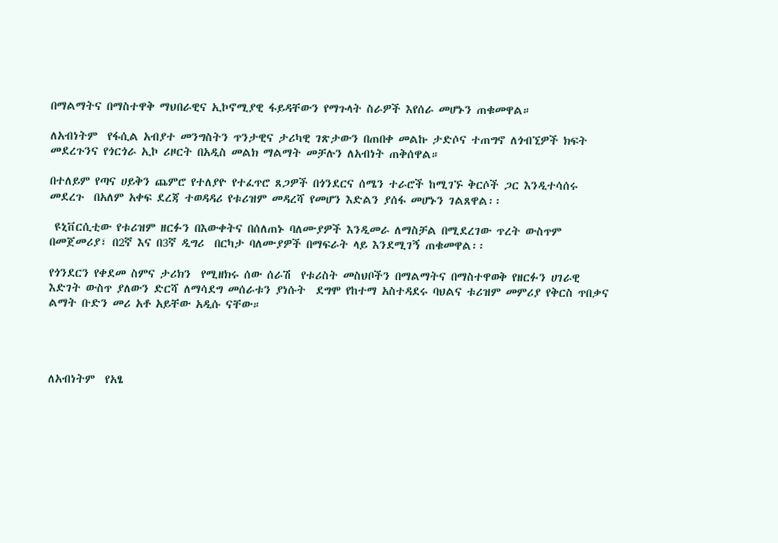በማልማትና በማስተዋቅ ማህበራዊና ኢኮኖሚያዊ ፋይዳቸውን የማጉላት ስራዎች እየሰራ መሆኑን ጠቁመዋል።

ለአብነትም  የፋሲል አብያተ መንግስትን ጥንታዊና ታሪካዊ ገጽታውን በጠበቀ መልኩ ታድሶና ተጠግኖ ለጎብኚዎች ክፍት መደረጉንና የጎርጎራ ኢኮ ሪዞርት በአዲስ መልክ ማልማት መቻሉን ለአብነት ጠቅሰዋል።

በተለይም የጣና ሀይቅን ጨምሮ የተለያዮ የተፈጥሮ ጸጋዎች በጎንደርና ሰሜን ተራሮች ከሚገኙ ቅርሶች ጋር እንዲተሳሰሩ መደረጉ  በአለም አቀፍ ደረጃ ተወዳዳሪ የቱሪዝም መዳረሻ የመሆን እድልን ያሰፋ መሆኑን ገልጸዋል፡፡

 ዩኒቨርሲቲው የቱሪዝም ዘርፉን በእውቀትና በሰለጠኑ ባለሙያዎች እንዲመራ ለማስቻል በሚደረገው ጥረት ውስጥም በመጀመሪያ፣ በ2ኛ እና በ3ኛ ዲግሪ  በርካታ ባለሙያዎች በማፍራት ላይ እንደሚገኝ ጠቁመዋል፡፡

የጎንደርን የቀደመ ስምና ታሪክን  የሚዘክሩ ሰው ሰራሽ  የቱሪስት መስህቦችን በማልማትና በማስተዋወቅ የዘርፉን ሀገራዊ እድገት ውስጥ ያለውን ድርሻ ለማሳደግ መሰራቱን ያነሱት  ደግሞ የከተማ አስተዳደሩ ባህልና ቱሪዝም መምሪያ የቅርስ ጥበቃና ልማት ቡድን መሪ አቶ አይቸው አዲሱ ናቸው።




ለአብነትም  የአፄ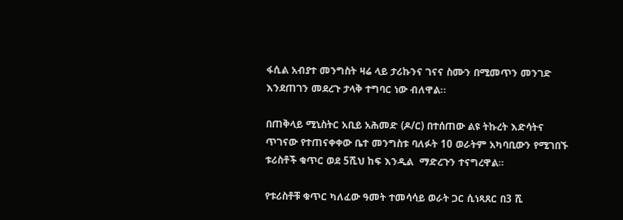ፋሲል አብያተ መንግስት ዛሬ ላይ ታሪኩንና ገናና ስሙን በሚመጥን መንገድ እንደጠገን መደረጉ ታላቅ ተግባር ነው ብለዋል፡፡

በጠቅላይ ሚኒስትር አቢይ አሕመድ (ዶ/ር) በተሰጠው ልዩ ትኩረት እድሳትና ጥገናው የተጠናቀቀው ቤተ መንግስቱ ባለፉት 10 ወራትም አካባቢውን የሚገበኙ  ቱሪስቶች ቁጥር ወደ 5ሺህ ከፍ እንዲል  ማድረጉን ተናግረዋል።

የቱሪስቶቹ ቁጥር ካለፈው ዓመት ተመሳሳይ ወራት ጋር ሲነጻጸር በ3 ሺ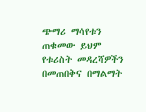ጭማሪ ማሳየቱን ጠቁመው ይህም  የቱሪስት መዳረሻዎችን በመጠበቅና በማልማት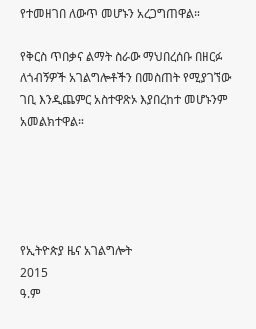የተመዘገበ ለውጥ መሆኑን አረጋግጠዋል።

የቅርስ ጥበቃና ልማት ስራው ማህበረሰቡ በዘርፉ ለጎብኝዎች አገልግሎቶችን በመስጠት የሚያገኘው ገቢ እንዲጨምር አስተዋጽኦ እያበረከተ መሆኑንም አመልክተዋል።





የኢትዮጵያ ዜና አገልግሎት
2015
ዓ.ም